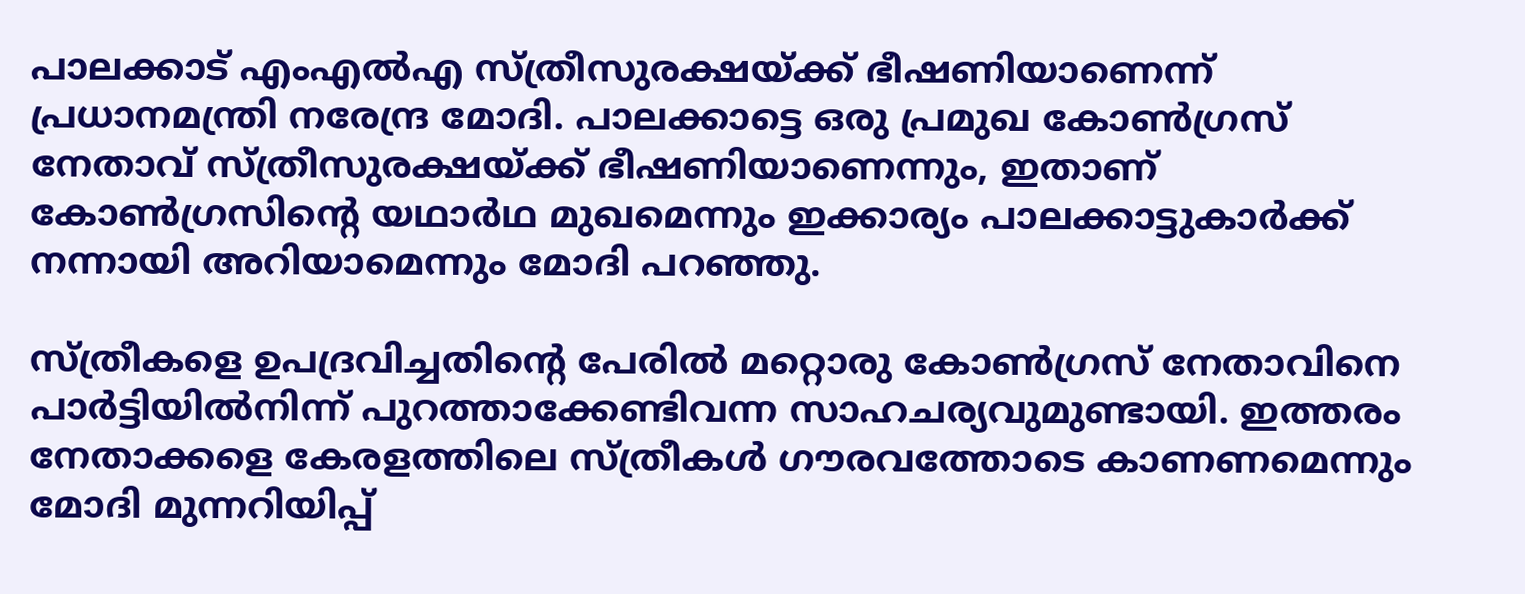പാലക്കാട് എംഎല്‍എ സ്ത്രീസുരക്ഷയ്ക്ക് ഭീഷണിയാണെന്ന് പ്രധാനമന്ത്രി നരേന്ദ്ര മോദി. പാലക്കാട്ടെ ഒരു പ്രമുഖ കോണ്‍ഗ്രസ് നേതാവ് സ്ത്രീസുരക്ഷയ്ക്ക് ഭീഷണിയാണെന്നും, ഇതാണ് കോണ്‍ഗ്രസിന്റെ യഥാര്‍ഥ മുഖമെന്നും ഇക്കാര്യം പാലക്കാട്ടുകാര്‍ക്ക് നന്നായി അറിയാമെന്നും മോദി പറഞ്ഞു.

സ്ത്രീകളെ ഉപദ്രവിച്ചതിന്റെ പേരില്‍ മറ്റൊരു കോണ്‍ഗ്രസ് നേതാവിനെ പാര്‍ട്ടിയില്‍നിന്ന് പുറത്താക്കേണ്ടിവന്ന സാഹചര്യവുമുണ്ടായി. ഇത്തരം നേതാക്കളെ കേരളത്തിലെ സ്ത്രീകള്‍ ഗൗരവത്തോടെ കാണണമെന്നും മോദി മുന്നറിയിപ്പ്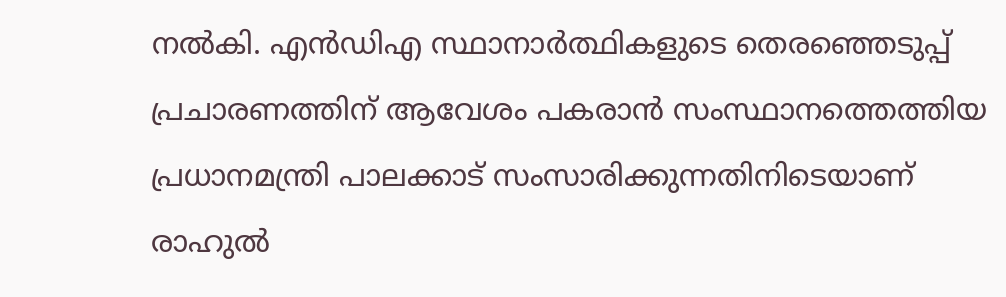നല്‍കി. എന്‍ഡിഎ സ്ഥാനാര്‍ത്ഥികളുടെ തെരഞ്ഞെടുപ്പ് പ്രചാരണത്തിന് ആവേശം പകരാന്‍ സംസ്ഥാനത്തെത്തിയ പ്രധാനമന്ത്രി പാലക്കാട് സംസാരിക്കുന്നതിനിടെയാണ് രാഹുല്‍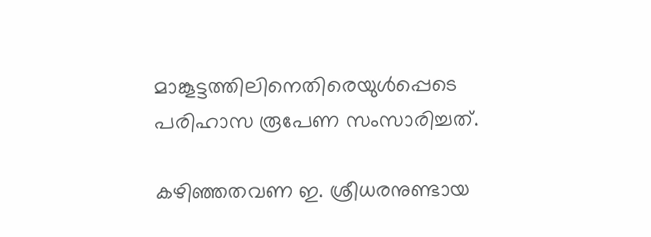മാങ്കൂട്ടത്തിലിനെതിരെയുള്‍പ്പെടെ പരിഹാസ രൂപേണ സംസാരിച്ചത്.

കഴിഞ്ഞതവണ ഇ. ശ്രീധരനുണ്ടായ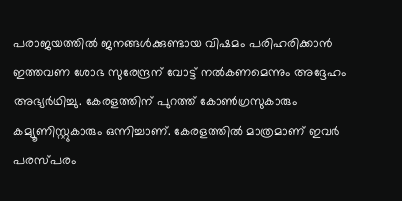പരാജയത്തില്‍ ജനങ്ങള്‍ക്കുണ്ടായ വിഷമം പരിഹരിക്കാന്‍ ഇത്തവണ ശോഭ സുരേന്ദ്രന് വോട്ട് നല്‍കണമെന്നും അദ്ദേഹം അഭ്യര്‍ഥിച്ചു. കേരളത്തിന് പുറത്ത് കോണ്‍ഗ്രസുകാരും കമ്യൂണിസ്റ്റുകാരും ഒന്നിച്ചാണ്. കേരളത്തില്‍ മാത്രമാണ് ഇവര്‍ പരസ്പരം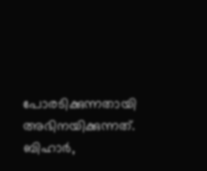പോരടിക്കുന്നതായി അഭിനയിക്കുന്നത്. ബിഹാര്‍,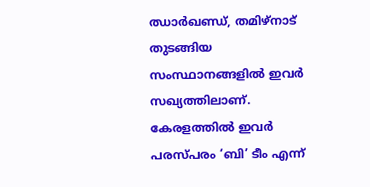ഝാര്‍ഖണ്ഡ്, തമിഴ്‌നാട് തുടങ്ങിയ സംസ്ഥാനങ്ങളില്‍ ഇവര്‍ സഖ്യത്തിലാണ്. കേരളത്തില്‍ ഇവര്‍ പരസ്പരം ‘ബി’ ടീം എന്ന്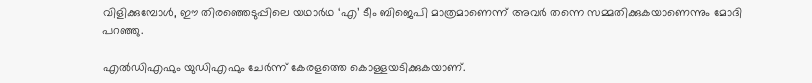വിളിക്കുമ്പോള്‍, ഈ തിരഞ്ഞെടുപ്പിലെ യഥാര്‍ഥ ‘എ’ ടീം ബിജെപി മാത്രമാണെന്ന് അവര്‍ തന്നെ സമ്മതിക്കുകയാണെന്നും മോദി പറഞ്ഞു.

എല്‍ഡിഎഫും യുഡിഎഫും ചേര്‍ന്ന് കേരളത്തെ കൊള്ളയടിക്കുകയാണ്.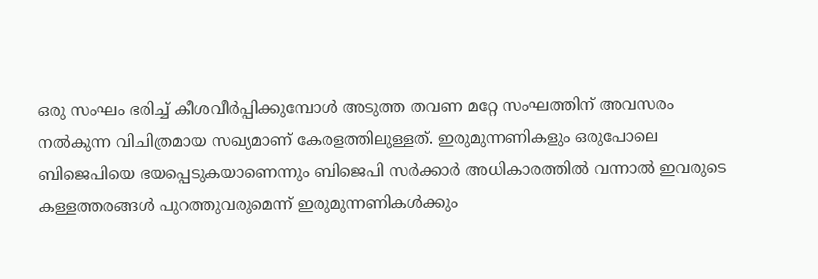ഒരു സംഘം ഭരിച്ച് കീശവീര്‍പ്പിക്കുമ്പോള്‍ അടുത്ത തവണ മറ്റേ സംഘത്തിന് അവസരം നല്‍കുന്ന വിചിത്രമായ സഖ്യമാണ് കേരളത്തിലുള്ളത്. ഇരുമുന്നണികളും ഒരുപോലെ ബിജെപിയെ ഭയപ്പെടുകയാണെന്നും ബിജെപി സര്‍ക്കാര്‍ അധികാരത്തില്‍ വന്നാല്‍ ഇവരുടെ കള്ളത്തരങ്ങള്‍ പുറത്തുവരുമെന്ന് ഇരുമുന്നണികള്‍ക്കും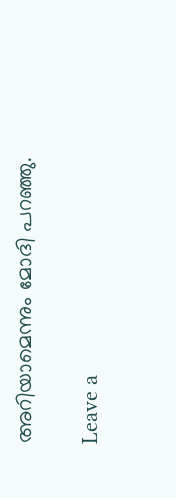അറിയാമെന്നും മോദി പറഞ്ഞു.

Leave a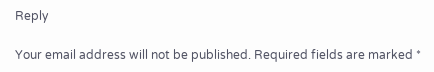Reply

Your email address will not be published. Required fields are marked *